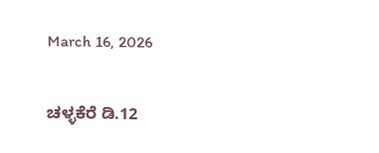March 16, 2026

ಚಳ್ಳಕೆರೆ ಡಿ.12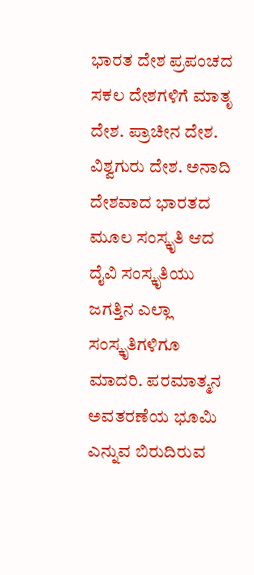ಭಾರತ ದೇಶ ಪ್ರಪಂಚದ ಸಕಲ ದೇಶಗಳಿಗೆ ಮಾತೃ ದೇಶ. ಪ್ರಾಚೀನ ದೇಶ. ವಿಶ್ವಗುರು ದೇಶ. ಅನಾದಿ ದೇಶವಾದ ಭಾರತದ ಮೂಲ ಸಂಸ್ಕೃತಿ ಆದ ದೈವಿ ಸಂಸ್ಕೃತಿಯು ಜಗತ್ತಿನ ಎಲ್ಲಾ ಸಂಸ್ಕೃತಿಗಳಿಗೂ ಮಾದರಿ. ಪರಮಾತ್ಮನ ಅವತರಣೆಯ ಭೂಮಿ ಎನ್ನುವ ಬಿರುದಿರುವ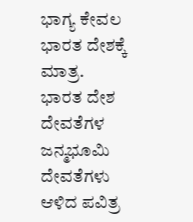ಭಾಗ್ಯ ಕೇವಲ ಭಾರತ ದೇಶಕ್ಕೆ ಮಾತ್ರ. ಭಾರತ ದೇಶ ದೇವತೆಗಳ ಜನ್ಮಭೂಮಿ ದೇವತೆಗಳು ಆಳಿದ ಪವಿತ್ರ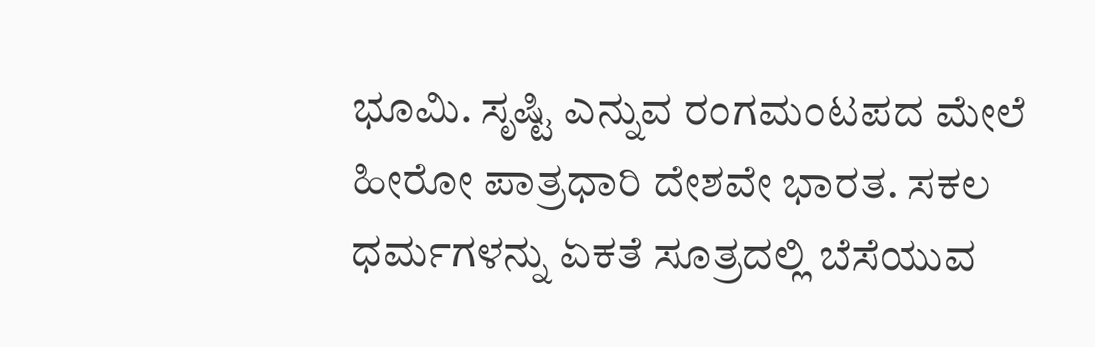ಭೂಮಿ. ಸೃಷ್ಟಿ ಎನ್ನುವ ರಂಗಮಂಟಪದ ಮೇಲೆ ಹೀರೋ ಪಾತ್ರಧಾರಿ ದೇಶವೇ ಭಾರತ. ಸಕಲ ಧರ್ಮಗಳನ್ನು ಏಕತೆ ಸೂತ್ರದಲ್ಲಿ ಬೆಸೆಯುವ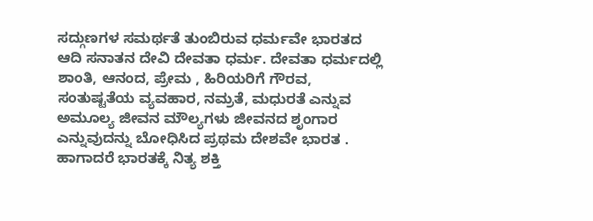ಸದ್ಗುಣಗಳ ಸಮರ್ಥತೆ ತುಂಬಿರುವ ಧರ್ಮವೇ ಭಾರತದ ಆದಿ ಸನಾತನ ದೇವಿ ದೇವತಾ ಧರ್ಮ. ದೇವತಾ ಧರ್ಮದಲ್ಲಿ ಶಾಂತಿ, ಆನಂದ, ಪ್ರೇಮ , ಹಿರಿಯರಿಗೆ ಗೌರವ, ಸಂತುಷ್ಟತೆಯ ವ್ಯವಹಾರ, ನಮ್ರತೆ, ಮಧುರತೆ ಎನ್ನುವ ಅಮೂಲ್ಯ ಜೀವನ ಮೌಲ್ಯಗಳು ಜೀವನದ ಶೃಂಗಾರ ಎನ್ನುವುದನ್ನು ಬೋಧಿಸಿದ ಪ್ರಥಮ ದೇಶವೇ ಭಾರತ .
ಹಾಗಾದರೆ ಭಾರತಕ್ಕೆ ನಿತ್ಯ ಶಕ್ತಿ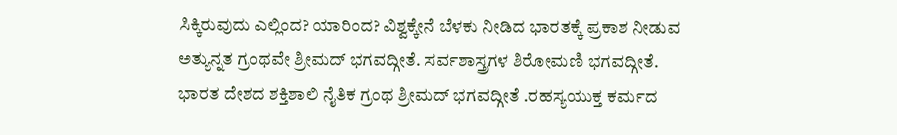ಸಿಕ್ಕಿರುವುದು ಎಲ್ಲಿಂದ? ಯಾರಿಂದ? ವಿಶ್ವಕ್ಕೇನೆ ಬೆಳಕು ನೀಡಿದ ಭಾರತಕ್ಕೆ ಪ್ರಕಾಶ ನೀಡುವ ಅತ್ಯುನ್ನತ ಗ್ರಂಥವೇ ಶ್ರೀಮದ್ ಭಗವದ್ಗೀತೆ. ಸರ್ವಶಾಸ್ತ್ರಗಳ ಶಿರೋಮಣಿ ಭಗವದ್ಗೀತೆ. ಭಾರತ ದೇಶದ ಶಕ್ತಿಶಾಲಿ ನೈತಿಕ ಗ್ರಂಥ ಶ್ರೀಮದ್ ಭಗವದ್ಗೀತೆ .ರಹಸ್ಯಯುಕ್ತ ಕರ್ಮದ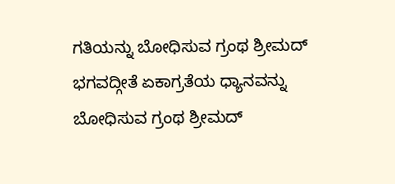ಗತಿಯನ್ನು ಬೋಧಿಸುವ ಗ್ರಂಥ ಶ್ರೀಮದ್ ಭಗವದ್ಗೀತೆ ಏಕಾಗ್ರತೆಯ ಧ್ಯಾನವನ್ನು ಬೋಧಿಸುವ ಗ್ರಂಥ ಶ್ರೀಮದ್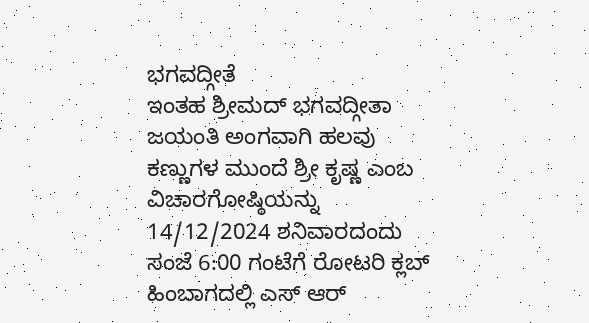ಭಗವದ್ಗೀತೆ
ಇಂತಹ ಶ್ರೀಮದ್ ಭಗವದ್ಗೀತಾ ಜಯಂತಿ ಅಂಗವಾಗಿ ಹಲವು ಕಣ್ಣುಗಳ ಮುಂದೆ ಶ್ರೀ ಕೃಷ್ಣ ಎಂಬ ವಿಚಾರಗೋಷ್ಠಿಯನ್ನು 14/12/2024 ಶನಿವಾರದಂದು ಸಂಜೆ 6:00 ಗಂಟೆಗೆ ರೋಟರಿ ಕ್ಲಬ್ ಹಿಂಬಾಗದಲ್ಲಿ ಎಸ್ ಆರ್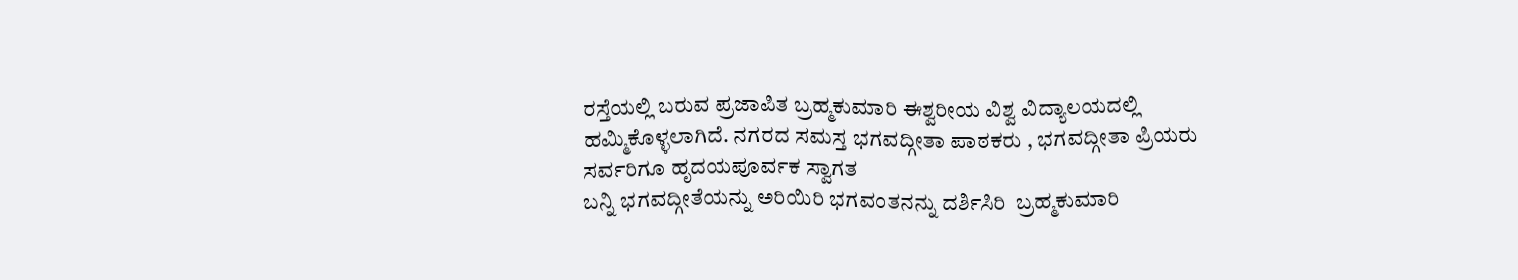ರಸ್ತೆಯಲ್ಲಿ ಬರುವ ಪ್ರಜಾಪಿತ ಬ್ರಹ್ಮಕುಮಾರಿ ಈಶ್ವರೀಯ ವಿಶ್ವ ವಿದ್ಯಾಲಯದಲ್ಲಿ ಹಮ್ಮಿಕೊಳ್ಳಲಾಗಿದೆ. ನಗರದ ಸಮಸ್ತ ಭಗವದ್ಗೀತಾ ಪಾಠಕರು , ಭಗವದ್ಗೀತಾ ಪ್ರಿಯರು ಸರ್ವರಿಗೂ ಹೃದಯಪೂರ್ವಕ ಸ್ವಾಗತ
ಬನ್ನಿ ಭಗವದ್ಗೀತೆಯನ್ನು ಅರಿಯಿರಿ ಭಗವಂತನನ್ನು ದರ್ಶಿಸಿರಿ  ಬ್ರಹ್ಮಕುಮಾರಿ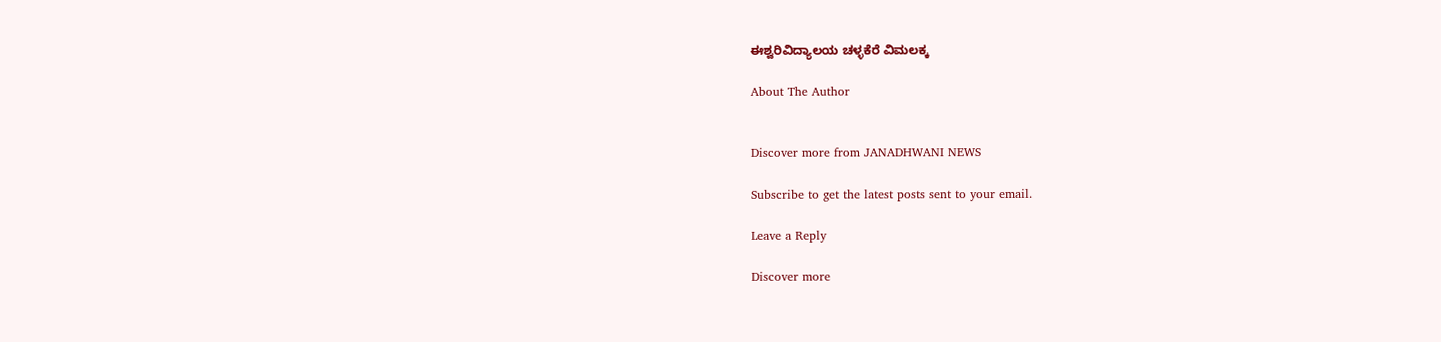ಈಶ್ವರಿವಿದ್ಯಾಲಯ ಚಳ್ಳಕೆರೆ ವಿಮಲಕ್ಕ

About The Author


Discover more from JANADHWANI NEWS

Subscribe to get the latest posts sent to your email.

Leave a Reply

Discover more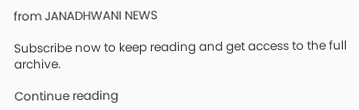from JANADHWANI NEWS

Subscribe now to keep reading and get access to the full archive.

Continue reading